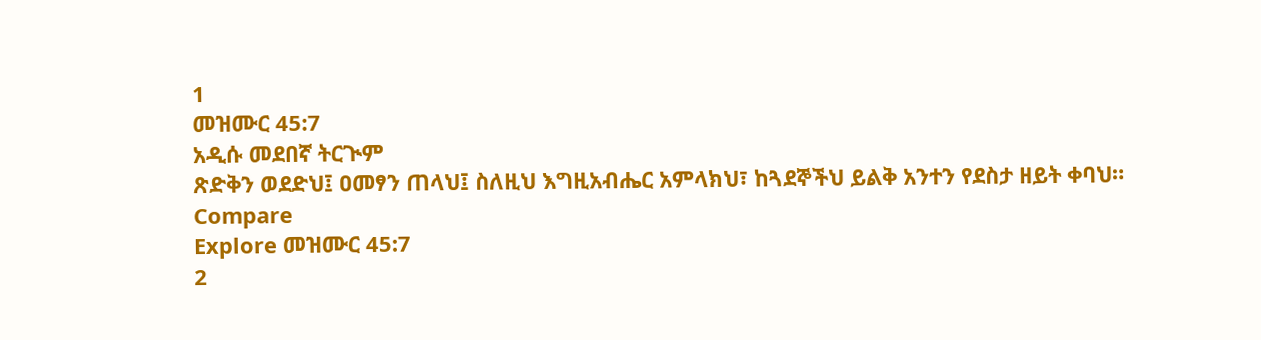1
መዝሙር 45:7
አዲሱ መደበኛ ትርጒም
ጽድቅን ወደድህ፤ ዐመፃን ጠላህ፤ ስለዚህ እግዚአብሔር አምላክህ፣ ከጓደኞችህ ይልቅ አንተን የደስታ ዘይት ቀባህ።
Compare
Explore መዝሙር 45:7
2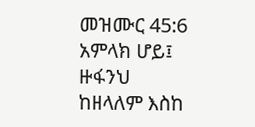መዝሙር 45:6
አምላክ ሆይ፤ ዙፋንህ ከዘላለም እስከ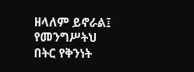ዘላለም ይኖራል፤ የመንግሥትህ በትር የቅንነት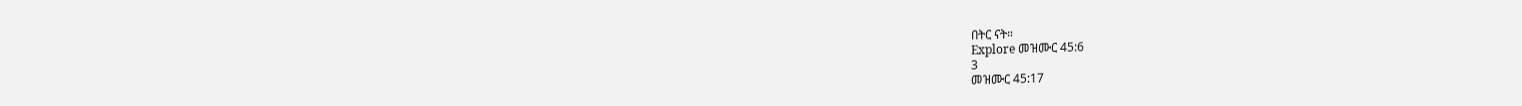በትር ናት።
Explore መዝሙር 45:6
3
መዝሙር 45:17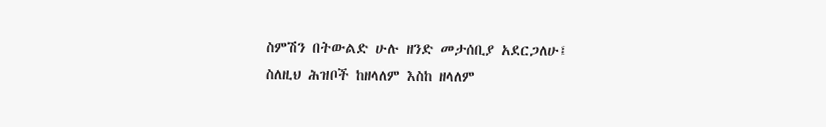ስምሽን በትውልድ ሁሉ ዘንድ መታሰቢያ አደርጋለሁ፤ ስለዚህ ሕዝቦች ከዘላለም እስከ ዘላለም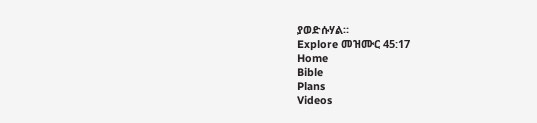ያወድሱሃል።
Explore መዝሙር 45:17
Home
Bible
Plans
Videos